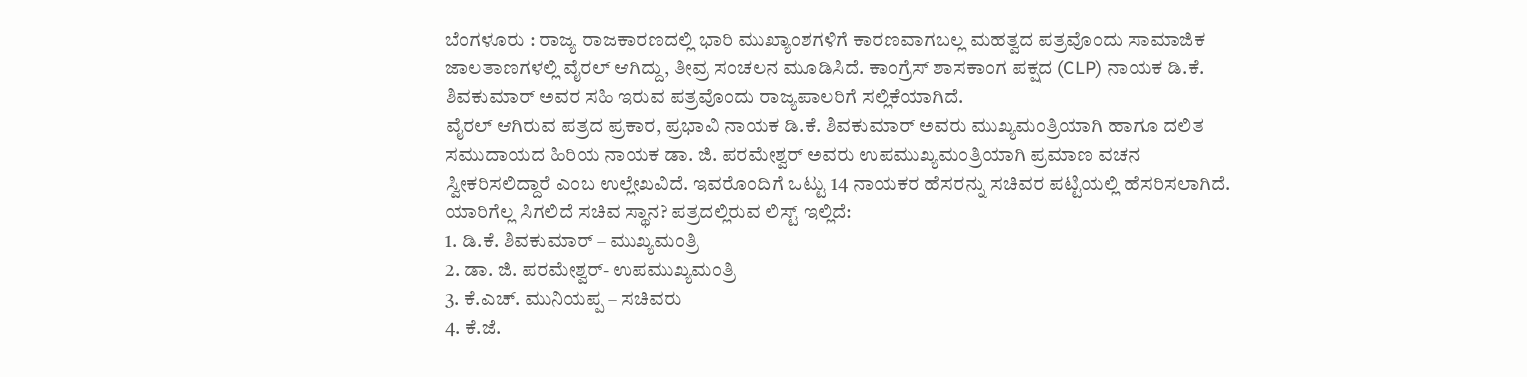ಬೆಂಗಳೂರು : ರಾಜ್ಯ ರಾಜಕಾರಣದಲ್ಲಿ ಭಾರಿ ಮುಖ್ಯಾಂಶಗಳಿಗೆ ಕಾರಣವಾಗಬಲ್ಲ ಮಹತ್ವದ ಪತ್ರವೊಂದು ಸಾಮಾಜಿಕ ಜಾಲತಾಣಗಳಲ್ಲಿ ವೈರಲ್ ಆಗಿದ್ದು, ತೀವ್ರ ಸಂಚಲನ ಮೂಡಿಸಿದೆ. ಕಾಂಗ್ರೆಸ್ ಶಾಸಕಾಂಗ ಪಕ್ಷದ (CLP) ನಾಯಕ ಡಿ.ಕೆ. ಶಿವಕುಮಾರ್ ಅವರ ಸಹಿ ಇರುವ ಪತ್ರವೊಂದು ರಾಜ್ಯಪಾಲರಿಗೆ ಸಲ್ಲಿಕೆಯಾಗಿದೆ.
ವೈರಲ್ ಆಗಿರುವ ಪತ್ರದ ಪ್ರಕಾರ, ಪ್ರಭಾವಿ ನಾಯಕ ಡಿ.ಕೆ. ಶಿವಕುಮಾರ್ ಅವರು ಮುಖ್ಯಮಂತ್ರಿಯಾಗಿ ಹಾಗೂ ದಲಿತ ಸಮುದಾಯದ ಹಿರಿಯ ನಾಯಕ ಡಾ. ಜಿ. ಪರಮೇಶ್ವರ್ ಅವರು ಉಪಮುಖ್ಯಮಂತ್ರಿಯಾಗಿ ಪ್ರಮಾಣ ವಚನ ಸ್ವೀಕರಿಸಲಿದ್ದಾರೆ ಎಂಬ ಉಲ್ಲೇಖವಿದೆ. ಇವರೊಂದಿಗೆ ಒಟ್ಟು 14 ನಾಯಕರ ಹೆಸರನ್ನು ಸಚಿವರ ಪಟ್ಟಿಯಲ್ಲಿ ಹೆಸರಿಸಲಾಗಿದೆ.
ಯಾರಿಗೆಲ್ಲ ಸಿಗಲಿದೆ ಸಚಿವ ಸ್ಥಾನ? ಪತ್ರದಲ್ಲಿರುವ ಲಿಸ್ಟ್ ಇಲ್ಲಿದೆ:
1. ಡಿ.ಕೆ. ಶಿವಕುಮಾರ್ – ಮುಖ್ಯಮಂತ್ರಿ
2. ಡಾ. ಜಿ. ಪರಮೇಶ್ವರ್- ಉಪಮುಖ್ಯಮಂತ್ರಿ
3. ಕೆ.ಎಚ್. ಮುನಿಯಪ್ಪ – ಸಚಿವರು
4. ಕೆ.ಜೆ.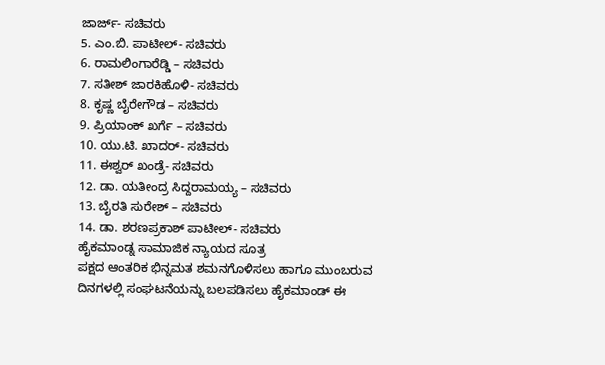ಜಾರ್ಜ್- ಸಚಿವರು
5. ಎಂ.ಬಿ. ಪಾಟೀಲ್- ಸಚಿವರು
6. ರಾಮಲಿಂಗಾರೆಡ್ಡಿ – ಸಚಿವರು
7. ಸತೀಶ್ ಜಾರಕಿಹೊಳಿ- ಸಚಿವರು
8. ಕೃಷ್ಣ ಬೈರೇಗೌಡ – ಸಚಿವರು
9. ಪ್ರಿಯಾಂಕ್ ಖರ್ಗೆ – ಸಚಿವರು
10. ಯು.ಟಿ. ಖಾದರ್- ಸಚಿವರು
11. ಈಶ್ವರ್ ಖಂಡ್ರೆ- ಸಚಿವರು
12. ಡಾ. ಯತೀಂದ್ರ ಸಿದ್ದರಾಮಯ್ಯ – ಸಚಿವರು
13. ಬೈರತಿ ಸುರೇಶ್ – ಸಚಿವರು
14. ಡಾ. ಶರಣಪ್ರಕಾಶ್ ಪಾಟೀಲ್- ಸಚಿವರು
ಹೈಕಮಾಂಡ್ನ ಸಾಮಾಜಿಕ ನ್ಯಾಯದ ಸೂತ್ರ
ಪಕ್ಷದ ಆಂತರಿಕ ಭಿನ್ನಮತ ಶಮನಗೊಳಿಸಲು ಹಾಗೂ ಮುಂಬರುವ ದಿನಗಳಲ್ಲಿ ಸಂಘಟನೆಯನ್ನು ಬಲಪಡಿಸಲು ಹೈಕಮಾಂಡ್ ಈ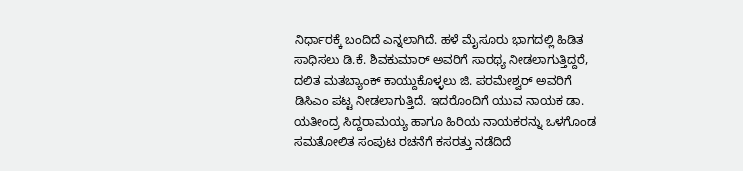ನಿರ್ಧಾರಕ್ಕೆ ಬಂದಿದೆ ಎನ್ನಲಾಗಿದೆ. ಹಳೆ ಮೈಸೂರು ಭಾಗದಲ್ಲಿ ಹಿಡಿತ ಸಾಧಿಸಲು ಡಿ.ಕೆ. ಶಿವಕುಮಾರ್ ಅವರಿಗೆ ಸಾರಥ್ಯ ನೀಡಲಾಗುತ್ತಿದ್ದರೆ, ದಲಿತ ಮತಬ್ಯಾಂಕ್ ಕಾಯ್ದುಕೊಳ್ಳಲು ಜಿ. ಪರಮೇಶ್ವರ್ ಅವರಿಗೆ ಡಿಸಿಎಂ ಪಟ್ಟ ನೀಡಲಾಗುತ್ತಿದೆ. ಇದರೊಂದಿಗೆ ಯುವ ನಾಯಕ ಡಾ. ಯತೀಂದ್ರ ಸಿದ್ದರಾಮಯ್ಯ ಹಾಗೂ ಹಿರಿಯ ನಾಯಕರನ್ನು ಒಳಗೊಂಡ ಸಮತೋಲಿತ ಸಂಪುಟ ರಚನೆಗೆ ಕಸರತ್ತು ನಡೆದಿದೆ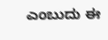ಎಂಬುದು ಈ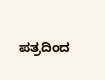ಪತ್ರದಿಂದ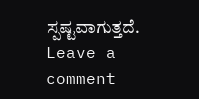ಸ್ಪಷ್ಟವಾಗುತ್ತದೆ.
Leave a comment